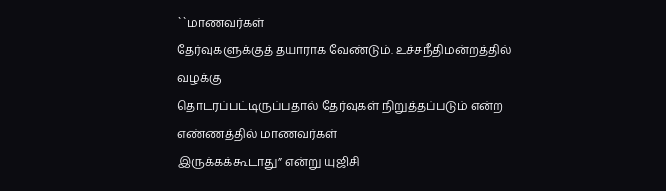``மாணவர்கள்
தேர்வுகளுக்குத் தயாராக வேண்டும். உச்சநீதிமன்றத்தில் வழக்கு
தொடரப்பட்டிருப்பதால் தேர்வுகள் நிறுத்தப்படும் என்ற எண்ணத்தில் மாணவர்கள்
இருக்கக்கூடாது” என்று யுஜிசி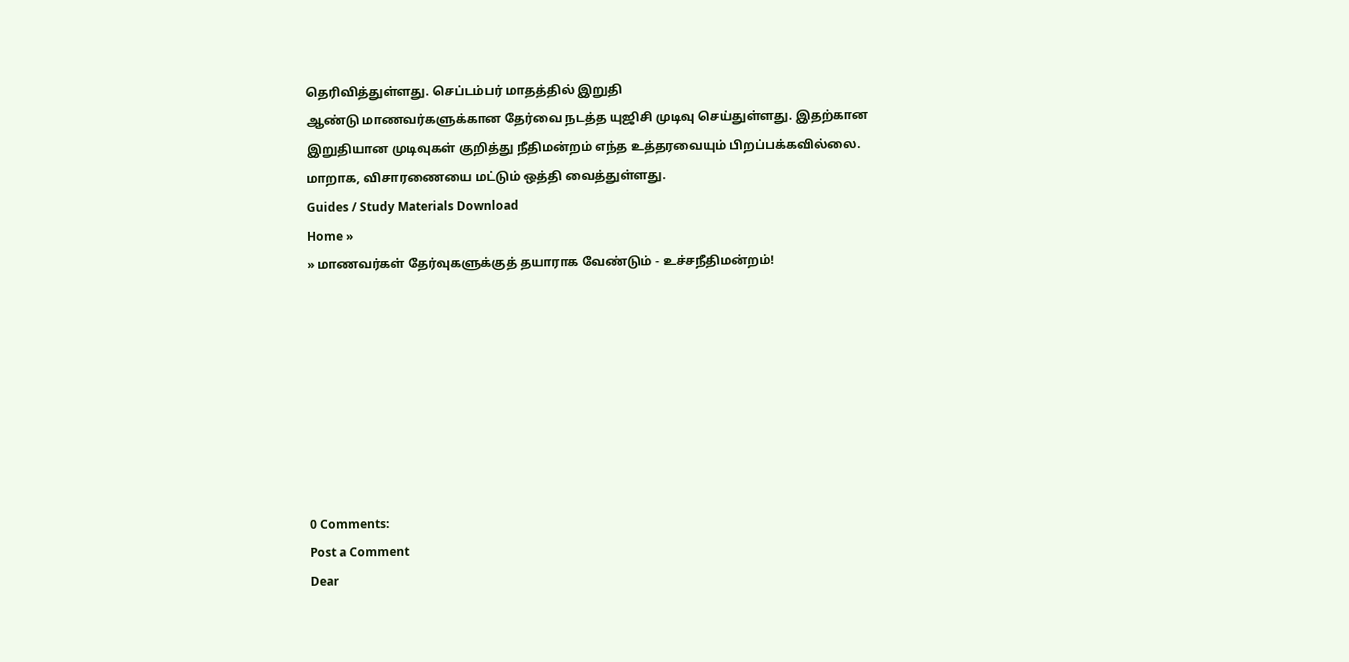தெரிவித்துள்ளது. செப்டம்பர் மாதத்தில் இறுதி
ஆண்டு மாணவர்களுக்கான தேர்வை நடத்த யுஜிசி முடிவு செய்துள்ளது. இதற்கான
இறுதியான முடிவுகள் குறித்து நீதிமன்றம் எந்த உத்தரவையும் பிறப்பக்கவில்லை.
மாறாக, விசாரணையை மட்டும் ஒத்தி வைத்துள்ளது.
Guides / Study Materials Download
Home »
» மாணவர்கள் தேர்வுகளுக்குத் தயாராக வேண்டும் - உச்சநீதிமன்றம்!








0 Comments:
Post a Comment
Dear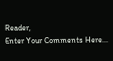Reader,
Enter Your Comments Here...